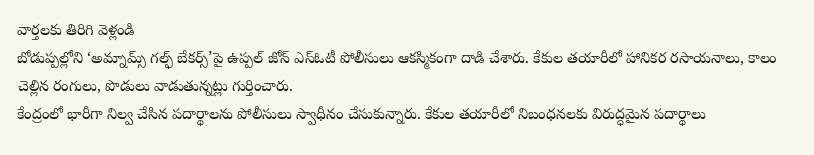వార్తలకు తిరిగి వెళ్లండి
బోడుప్పల్లోని ‘అమ్నామ్స్ గల్ఫ్ బేకర్స్’పై ఉప్పల్ జోన్ ఎస్ఓటీ పోలీసులు ఆకస్మికంగా దాడి చేశారు. కేకుల తయారీలో హానికర రసాయనాలు, కాలం చెల్లిన రంగులు, పొడులు వాడుతున్నట్లు గుర్తించారు.
కేంద్రంలో భారీగా నిల్వ చేసిన పదార్థాలను పోలీసులు స్వాధీనం చేసుకున్నారు. కేకుల తయారీలో నిబంధనలకు విరుద్ధమైన పదార్థాలు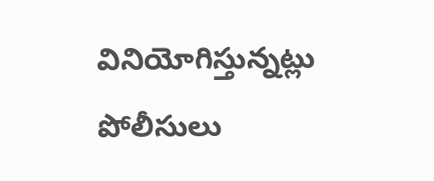వినియోగిస్తున్నట్లు పోలీసులు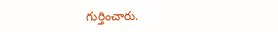గుర్తించారు.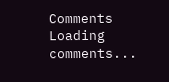Comments
Loading comments...